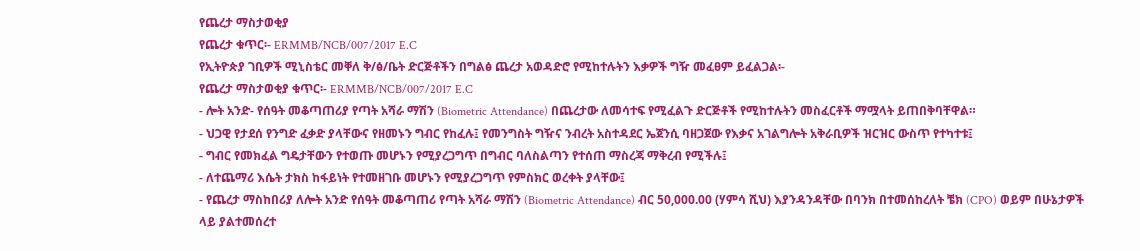የጨረታ ማስታወቂያ
የጨረታ ቁጥር፡- ERMMB/NCB/007/2017 E.C
የኢትዮጵያ ገቢዎች ሚኒስቴር መቐለ ቅ/ፅ/ቤት ድርጅቶችን በግልፅ ጨረታ አወዳድሮ የሚከተሉትን እቃዎች ግዥ መፈፀም ይፈልጋል፡-
የጨረታ ማስታወቂያ ቁጥር፡- ERMMB/NCB/007/2017 E.C
- ሎት አንድ- የሰዓት መቆጣጠሪያ የጣት አሻራ ማሽን (Biometric Attendance) በጨረታው ለመሳተፍ የሚፈልጉ ድርጅቶች የሚከተሉትን መስፈርቶች ማሟላት ይጠበቅባቸዋል።
- ህጋዊ የታደሰ የንግድ ፈቃድ ያላቸውና የዘመኑን ግብር የከፈሉ፤ የመንግስት ግዥና ንብረት አስተዳደር ኤጀንሲ ባዘጋጀው የእቃና አገልግሎት አቅራቢዎች ዝርዝር ውስጥ የተካተቱ፤
- ግብር የመክፈል ግዴታቸውን የተወጡ መሆኑን የሚያረጋግጥ በግብር ባለስልጣን የተሰጠ ማስረጃ ማቅረብ የሚችሉ፤
- ለተጨማሪ እሴት ታክስ ከፋይነት የተመዘገቡ መሆኑን የሚያረጋግጥ የምስክር ወረቀት ያላቸው፤
- የጨረታ ማስከበሪያ ለሎት አንድ የሰዓት መቆጣጠሪ የጣት አሻራ ማሽን (Biometric Attendance) ብር 50,000.00 (ሃምሳ ሺህ) እያንዳንዳቸው በባንክ በተመሰከረለት ቼክ (CPO) ወይም በሁኔታዎች ላይ ያልተመሰረተ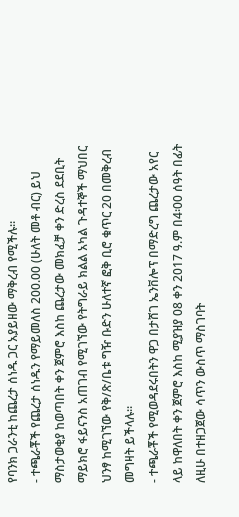የባንክ ጋራንቲ ከጨረታ ሰነዱ ጋር አያይዘው ማቅረብ የሚችሉ።
- ተጫራቾች የጨረታ ሰነዱን የማይመለስ 200.00 (ሁለት መቶ ብር) ይህ ማስታወቂያ ከወጣበት ቀን ጀምሮ እስከ ጨረታው መክፈቻ ቀን ድረስ ደደቢት ማይክሮ ፋይናንስ አጠገብ የሚገኘው የትግራይ ክልል አካል ጉዳተኞች ማህበር ህንፃ ከሚገኘው የቅ/ጽ/ቤቱ ግዥ ቡድን ሁለተኛ ፎቅ ቢሮ ቁጥር 20 በመቅረብ መግዛት ይችላሉ።
- ተጫራቾች የሚወዳደሩበትን ዋጋ በታሸገ ኤንቨሎፕ በማድረግ ጨረታው አየር ላይ ከዋለበት ቀን ጀምሮ እስከ ሚያዝያ 08 ቀን 2017 ዓ.ም በ4፡00 ሰዓት በፊት ለዚሁ በተዘጋጀው ሳጥን ውስጥ ማስገባት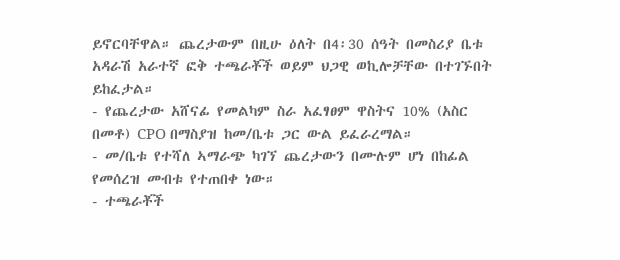ይኖርባቸዋል። ጨረታውም በዚሁ ዕለት በ4፡30 ሰዓት በመስሪያ ቤቱ አዳራሽ አራተኛ ፎቅ ተጫራቾች ወይም ህጋዊ ወኪሎቻቸው በተገኙበት ይከፈታል።
- የጨረታው አሸናፊ የመልካም ስራ አፈፃፀም ዋስትና 10% (አስር በመቶ) CPO በማስያዝ ከመ/ቤቱ ጋር ውል ይፈራረማል።
- መ/ቤቱ የተሻለ ኣማራጭ ካገኘ ጨረታውን በሙሉም ሆነ በከፊል የመሰረዝ መብቱ የተጠበቀ ነው።
- ተጫራቾች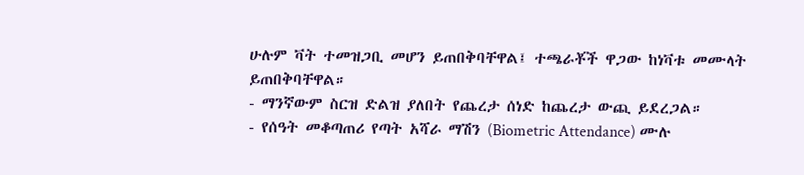ሁሉም ቫት ተመዝጋቢ መሆን ይጠበቅባቸዋል፤ ተጫራቾች ዋጋው ከነቫቱ መሙላት ይጠበቅባቸዋል።
- ማንኛውም ስርዝ ድልዝ ያለበት የጨረታ ሰነድ ከጨረታ ውጪ ይደረጋል።
- የሰዓት መቆጣጠሪ የጣት አሻራ ማሽን (Biometric Attendance) ሙሉ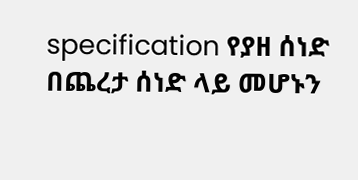specification የያዘ ሰነድ በጨረታ ሰነድ ላይ መሆኑን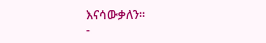እናሳውቃለን።
-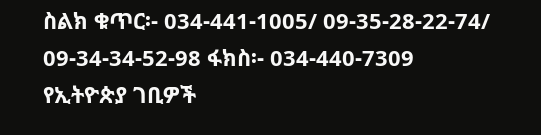ስልክ ቁጥር፡- 034-441-1005/ 09-35-28-22-74/ 09-34-34-52-98 ፋክስ፡- 034-440-7309
የኢትዮጵያ ገቢዎች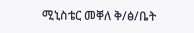ሚኒስቴር መቐለ ቅ/ፅ/ቤት